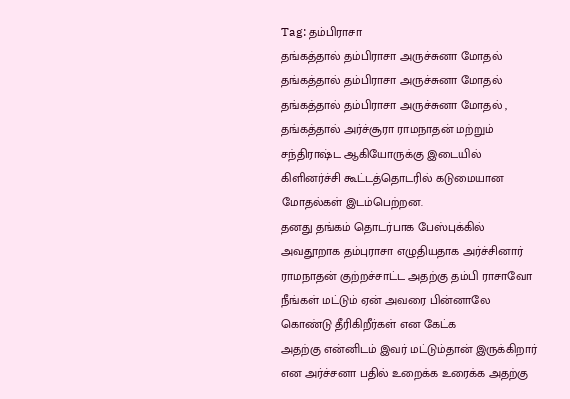Tag: தம்பிராசா
தங்கத்தால் தம்பிராசா அருச்சுனா மோதல்
தங்கத்தால் தம்பிராசா அருச்சுனா மோதல்
தங்கத்தால் தம்பிராசா அருச்சுனா மோதல் , தங்கத்தால் அர்ச்சூரா ராமநாதன் மற்றும் சந்திராஷ்ட ஆகியோருக்கு இடையில் கிளினர்ச்சி கூட்டத்தொடரில் கடுமையான மோதல்கள் இடம்பெற்றன.
தனது தங்கம் தொடர்பாக பேஸ்புக்கில் அவதூறாக தம்புராசா எழுதியதாக அர்ச்சினார் ராமநாதன் குற்றச்சாட்ட அதற்கு தம்பி ராசாவோ நீங்கள் மட்டும் ஏன் அவரை பின்னாலே கொண்டு தீரிகிறீர்கள் என கேட்க
அதற்கு என்னிடம் இவர் மட்டும்தான் இருக்கிறார் என அர்ச்சனா பதில் உறைக்க உரைக்க அதற்கு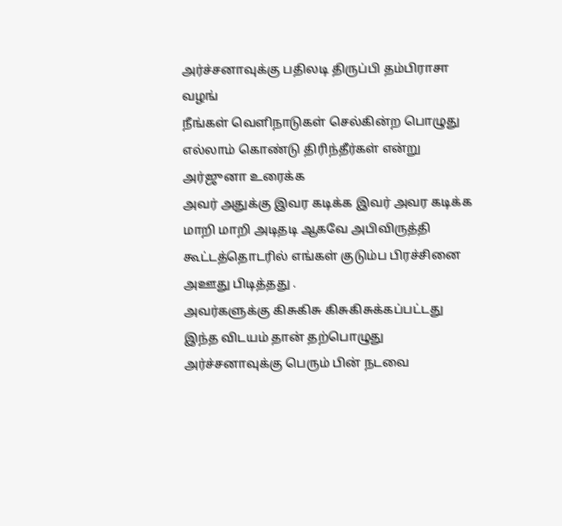அர்ச்சனாவுக்கு பதிலடி திருப்பி தம்பிராசா வழங்
நீங்கள் வெளிநாடுகள் செல்கின்ற பொழுது எல்லாம் கொண்டு திரிந்தீர்கள் என்று அர்ஜுனா உரைக்க
அவர் அதுக்கு இவர கடிக்க இவர் அவர கடிக்க மாறி மாறி அடிதடி ஆகவே அபிவிருத்தி கூட்டத்தொடரில் எங்கள் குடும்ப பிரச்சினை அஊது பிடித்தது .
அவர்களுக்கு கிசுகிசு கிசுகிசுக்கப்பட்டது இந்த விடயம் தான் தற்பொழுது அர்ச்சனாவுக்கு பெரும் பின் நடவை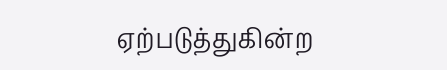ஏற்படுத்துகின்ற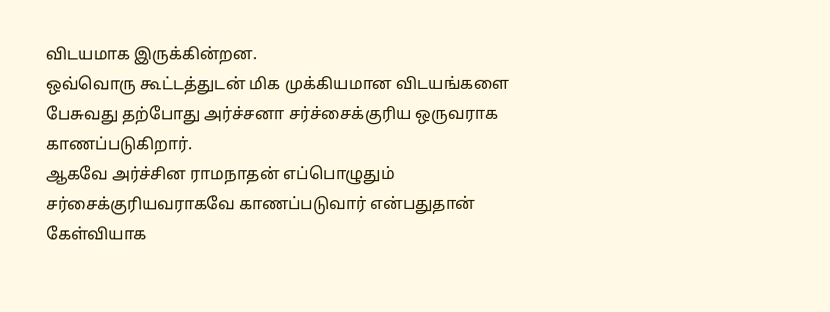விடயமாக இருக்கின்றன.
ஒவ்வொரு கூட்டத்துடன் மிக முக்கியமான விடயங்களை பேசுவது தற்போது அர்ச்சனா சர்ச்சைக்குரிய ஒருவராக காணப்படுகிறார்.
ஆகவே அர்ச்சின ராமநாதன் எப்பொழுதும் சர்சைக்குரியவராகவே காணப்படுவார் என்பதுதான் கேள்வியாக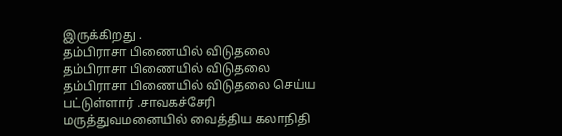இருக்கிறது .
தம்பிராசா பிணையில் விடுதலை
தம்பிராசா பிணையில் விடுதலை
தம்பிராசா பிணையில் விடுதலை செய்ய பட்டுள்ளார் .சாவகச்சேரி மருத்துவமனையில் வைத்திய கலாநிதி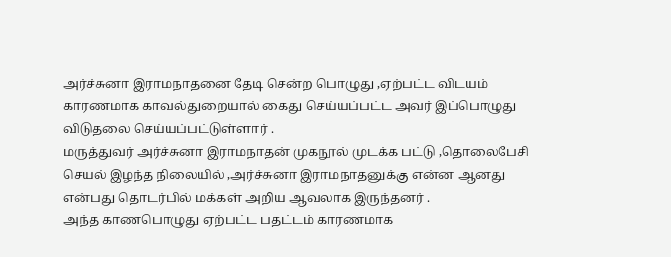அர்ச்சுனா இராமநாதனை தேடி சென்ற பொழுது ,ஏற்பட்ட விடயம் காரணமாக காவல்துறையால் கைது செய்யப்பட்ட அவர் இப்பொழுது விடுதலை செய்யப்பட்டுள்ளார் .
மருத்துவர் அர்ச்சுனா இராமநாதன் முகநூல் முடக்க பட்டு ,தொலைபேசி செயல் இழந்த நிலையில் ,அர்ச்சுனா இராமநாதனுக்கு என்ன ஆனது என்பது தொடர்பில் மக்கள் அறிய ஆவலாக இருந்தனர் .
அந்த காணபொழுது ஏற்பட்ட பதட்டம் காரணமாக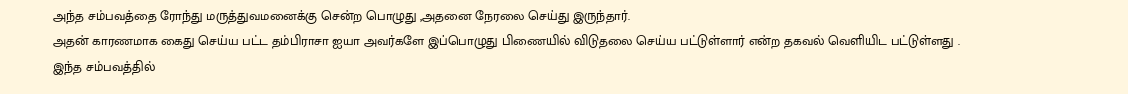அந்த சம்பவத்தை ரோந்து மருத்துவமனைக்கு சென்ற பொழுது ,அதனை நேரலை செய்து இருந்தார்.
அதன் காரணமாக கைது செய்ய பட்ட தம்பிராசா ஐயா அவர்களே இப்பொழுது பிணையில் விடுதலை செய்ய பட்டுள்ளார் என்ற தகவல் வெளியிட பட்டுள்ளது .
இந்த சம்பவத்தில்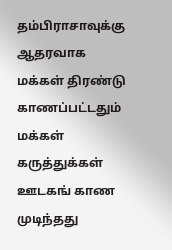தம்பிராசாவுக்கு ஆதரவாக மக்கள் திரண்டு காணப்பட்டதும் மக்கள் கருத்துக்கள் ஊடகங் காண முடிந்தது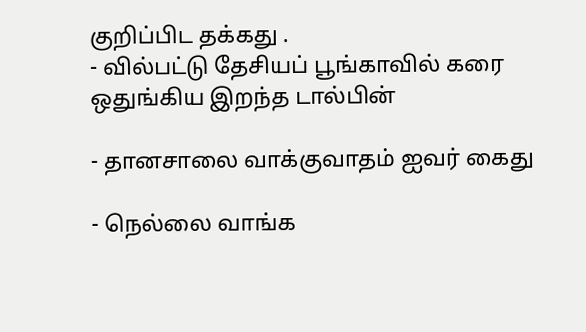குறிப்பிட தக்கது .
- வில்பட்டு தேசியப் பூங்காவில் கரை ஒதுங்கிய இறந்த டால்பின்

- தானசாலை வாக்குவாதம் ஐவர் கைது

- நெல்லை வாங்க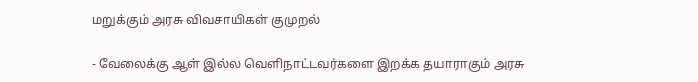மறுக்கும் அரசு விவசாயிகள் குமுறல்

- வேலைக்கு ஆள் இல்ல வெளிநாட்டவர்களை இறக்க தயாராகும் அரசு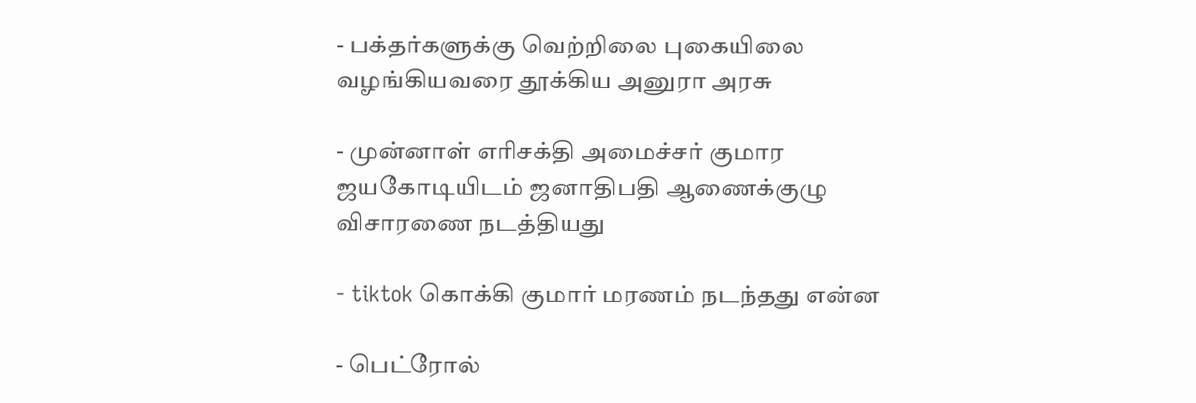- பக்தர்களுக்கு வெற்றிலை புகையிலை வழங்கியவரை தூக்கிய அனுரா அரசு

- முன்னாள் எரிசக்தி அமைச்சர் குமார ஜயகோடியிடம் ஜனாதிபதி ஆணைக்குழு விசாரணை நடத்தியது

- tiktok கொக்கி குமார் மரணம் நடந்தது என்ன

- பெட்ரோல்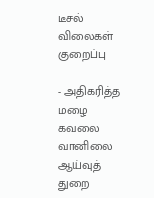டீசல் விலைகள் குறைப்பு

- அதிகரித்த மழை கவலை வானிலை ஆய்வுத் துறை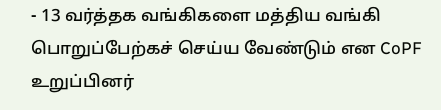- 13 வர்த்தக வங்கிகளை மத்திய வங்கி பொறுப்பேற்கச் செய்ய வேண்டும் என CoPF உறுப்பினர்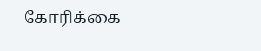கோரிக்கை